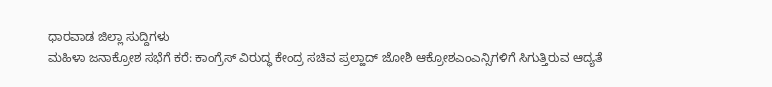ಧಾರವಾಡ ಜಿಲ್ಲಾ ಸುದ್ದಿಗಳು
ಮಹಿಳಾ ಜನಾಕ್ರೋಶ ಸಭೆಗೆ ಕರೆ: ಕಾಂಗ್ರೆಸ್ ವಿರುದ್ಧ ಕೇಂದ್ರ ಸಚಿವ ಪ್ರಲ್ಹಾದ್ ಜೋಶಿ ಆಕ್ರೋಶಎಂಎನ್ಸಿಗಳಿಗೆ ಸಿಗುತ್ತಿರುವ ಆದ್ಯತೆ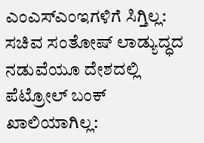ಎಂಎಸ್ಎಂಇಗಳಿಗೆ ಸಿಗ್ತಿಲ್ಲ: ಸಚಿವ ಸಂತೋಷ್ ಲಾಡ್ಯುದ್ಧದ ನಡುವೆಯೂ ದೇಶದಲ್ಲಿ ಪೆಟ್ರೋಲ್ ಬಂಕ್ ಖಾಲಿಯಾಗಿಲ್ಲ: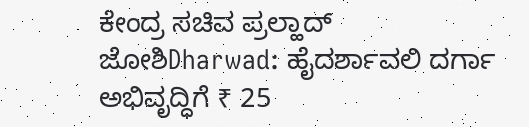ಕೇಂದ್ರ ಸಚಿವ ಪ್ರಲ್ಹಾದ್ ಜೋಶಿDharwad: ಹೈದರ್ಶಾವಲಿ ದರ್ಗಾ ಅಭಿವೃದ್ಧಿಗೆ ₹ 25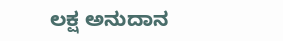ಲಕ್ಷ ಅನುದಾನ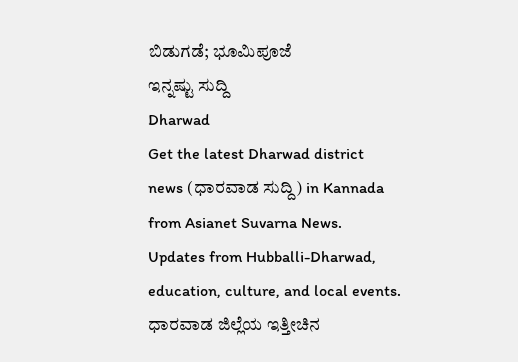ಬಿಡುಗಡೆ; ಭೂಮಿಪೂಜೆ
ಇನ್ನಷ್ಟು ಸುದ್ದಿ
Dharwad
Get the latest Dharwad district news (ಧಾರವಾಡ ಸುದ್ದಿ) in Kannada from Asianet Suvarna News. Updates from Hubballi-Dharwad, education, culture, and local events. ಧಾರವಾಡ ಜಿಲ್ಲೆಯ ಇತ್ತೀಚಿನ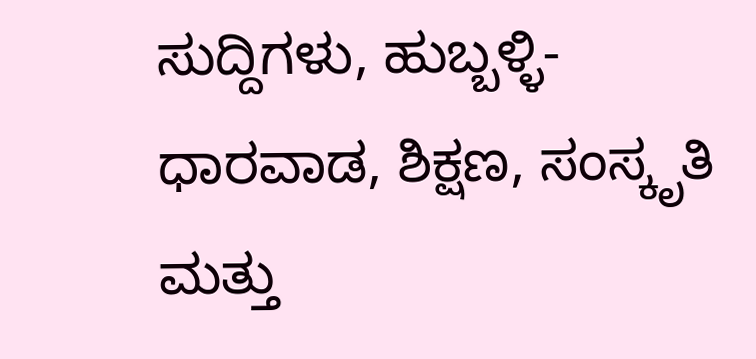ಸುದ್ದಿಗಳು, ಹುಬ್ಬಳ್ಳಿ-ಧಾರವಾಡ, ಶಿಕ್ಷಣ, ಸಂಸ್ಕೃತಿ ಮತ್ತು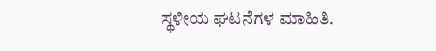ಸ್ಥಳೀಯ ಘಟನೆಗಳ ಮಾಹಿತಿ.